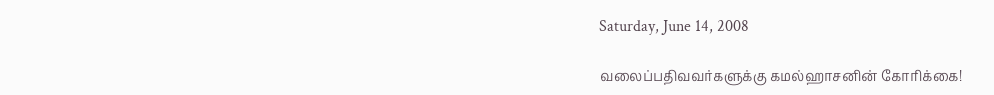Saturday, June 14, 2008

வலைப்பதிவவர்களுக்கு கமல்ஹாசனின் கோரிக்கை!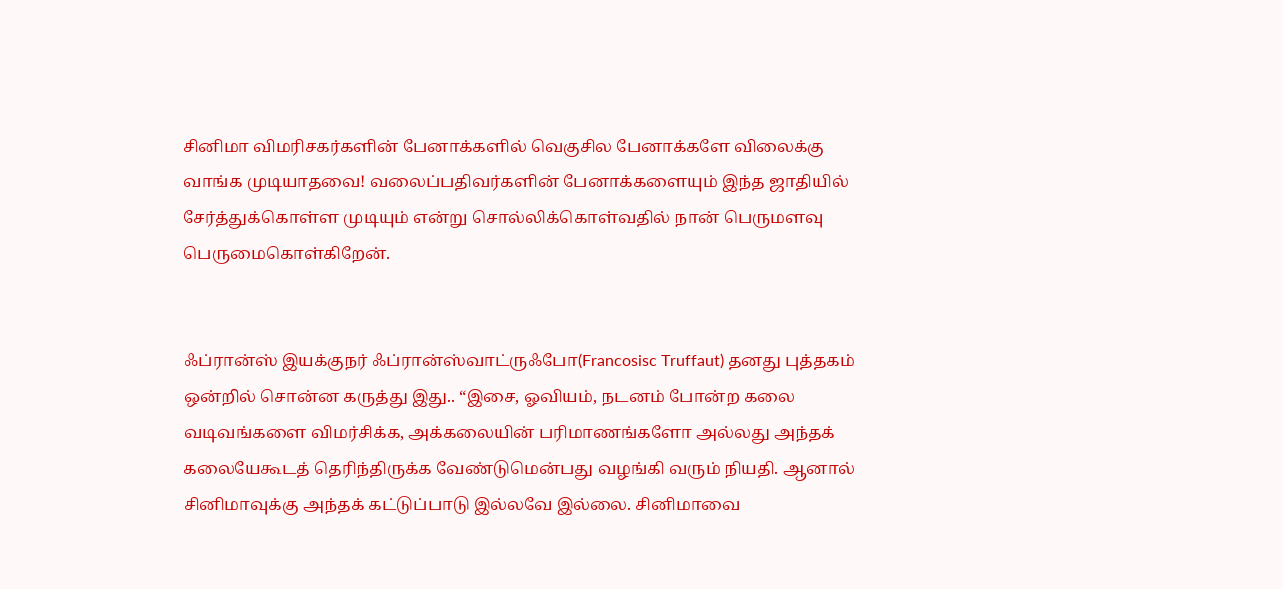சினிமா விமரிசகர்களின் பேனாக்களில் வெகுசில பேனாக்களே விலைக்கு வாங்க முடியாதவை! வலைப்பதிவர்களின் பேனாக்களையும் இந்த ஜாதியில் சேர்த்துக்கொள்ள முடியும் என்று சொல்லிக்கொள்வதில் நான் பெருமளவு பெருமைகொள்கிறேன்.


ஃப்ரான்ஸ் இயக்குநர் ஃப்ரான்ஸ்வாட்ருஃபோ(Francosisc Truffaut) தனது புத்தகம் ஒன்றில் சொன்ன கருத்து இது.. “இசை, ஓவியம், நடனம் போன்ற கலை வடிவங்களை விமர்சிக்க, அக்கலையின் பரிமாணங்களோ அல்லது அந்தக் கலையேகூடத் தெரிந்திருக்க வேண்டுமென்பது வழங்கி வரும் நியதி. ஆனால் சினிமாவுக்கு அந்தக் கட்டுப்பாடு இல்லவே இல்லை. சினிமாவை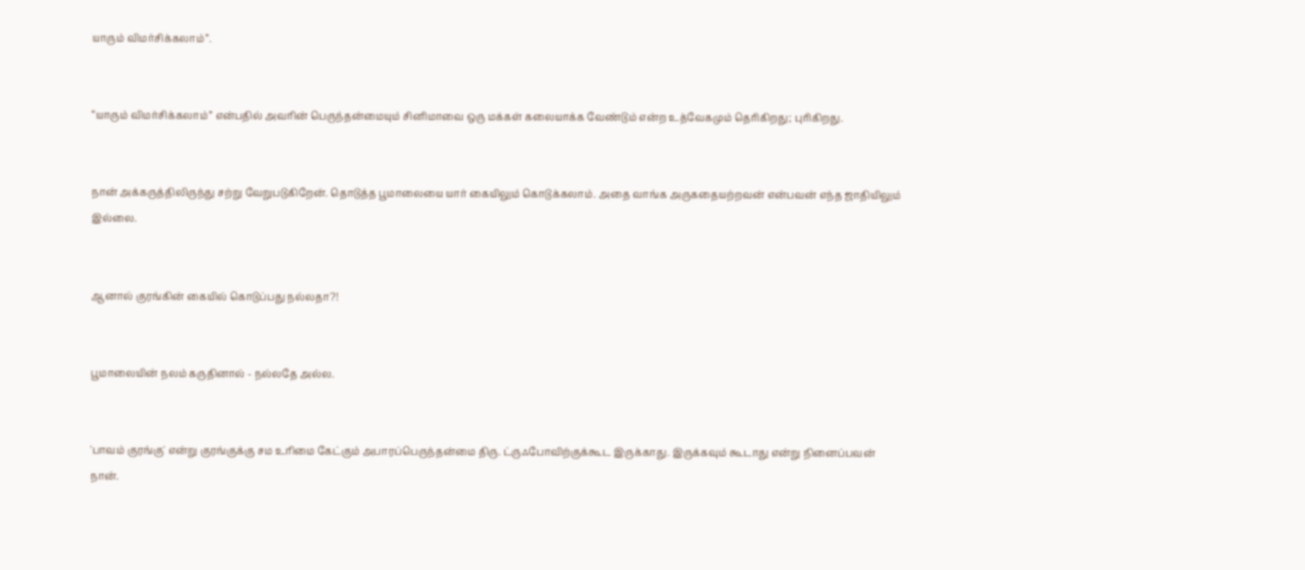யாரும் விமர்சிக்கலாம்”.


“யாரும் விமர்சிக்கலாம்” என்பதில் அவரின் பெருந்தன்மையும் சினிமாவை ஒரு மக்கள் கலையாக்க வேண்டும் என்ற உத்வேகமும் தெரிகிறது; புரிகிறது.


நான் அக்கருத்திலிருந்து சற்று வேறுபடுகிறேன். தொடுத்த பூமாலையை யார் கையிலும் கொடுக்கலாம். அதை வாங்க அருகதையற்றவன் என்பவன் எந்த ஜாதியிலும் இல்லை.


ஆனால் குரங்கின் கையில் கொடுப்பது நல்லதா?!


பூமாலையின் நலம் கருதினால் - நல்லதே அல்ல.


'பாவம் குரங்கு' என்று குரங்குக்கு சம உரிமை கேட்கும் அபாரப்பெருந்தன்மை திரு. ட்ருஃபோவிற்குக்கூட இருக்காது. இருக்கவும் கூடாது என்று நினைப்பவன் நான்.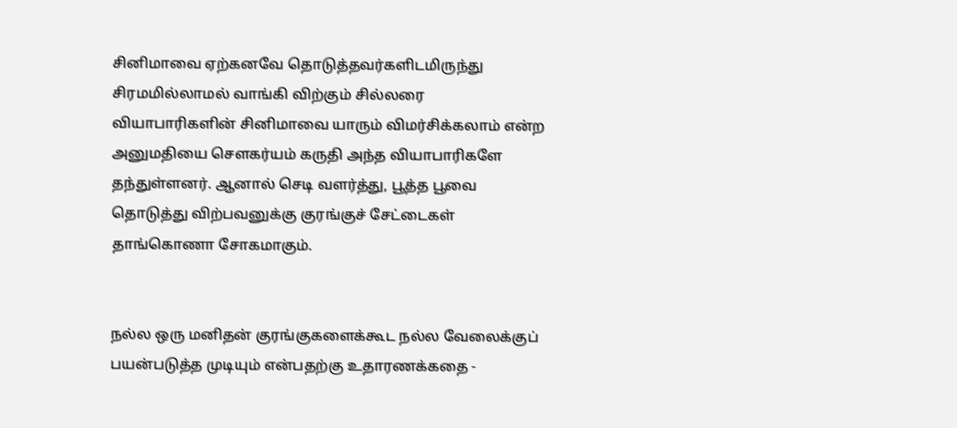சினிமாவை ஏற்கனவே தொடுத்தவர்களிடமிருந்து சிரமமில்லாமல் வாங்கி விற்கும் சில்லரை வியாபாரிகளின் சினிமாவை யாரும் விமர்சிக்கலாம் என்ற அனுமதியை சௌகர்யம் கருதி அந்த வியாபாரிகளே தந்துள்ளனர். ஆனால் செடி வளர்த்து, பூத்த பூவை தொடுத்து விற்பவனுக்கு குரங்குச் சேட்டைகள் தாங்கொணா சோகமாகும்.


நல்ல ஒரு மனிதன் குரங்குகளைக்கூட நல்ல வேலைக்குப் பயன்படுத்த முடியும் என்பதற்கு உதாரணக்கதை -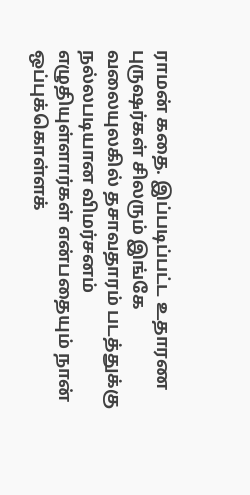ராமன் கதை. இப்படிப்பட்ட உதாரண புருஷர்கள் சிலரும் இங்கே வலையுலகில் தசாவதாரம் படத்துக்கு நல்லபடியான விமர்சனம் எழுதியுள்ளார்கள் என்பதையும் நான் ஒப்புக்கொள்ளக்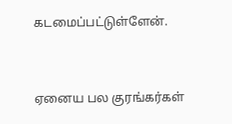கடமைப்பட்டுள்ளேன்.


ஏனைய பல குரங்கர்கள்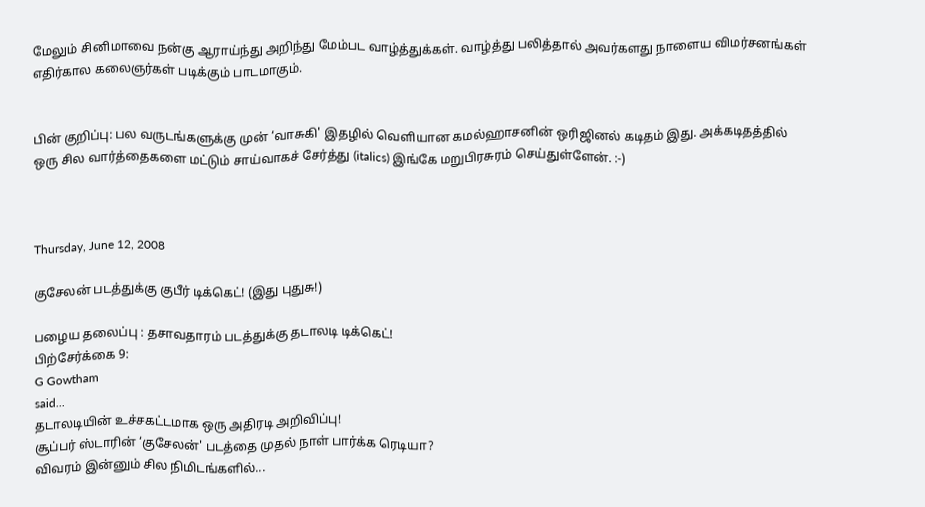மேலும் சினிமாவை நன்கு ஆராய்ந்து அறிந்து மேம்பட வாழ்த்துக்கள். வாழ்த்து பலித்தால் அவர்களது நாளைய விமர்சனங்கள் எதிர்கால கலைஞர்கள் படிக்கும் பாடமாகும்.


பின் குறிப்பு: பல வருடங்களுக்கு முன் ‘வாசுகி' இதழில் வெளியான கமல்ஹாசனின் ஒரிஜினல் கடிதம் இது. அக்கடிதத்தில் ஒரு சில வார்த்தைகளை மட்டும் சாய்வாகச் சேர்த்து (italics) இங்கே மறுபிரசுரம் செய்துள்ளேன். :-)



Thursday, June 12, 2008

குசேலன் படத்துக்கு குபீர் டிக்கெட்! (இது புதுசு!)

பழைய தலைப்பு : தசாவதாரம் படத்துக்கு தடாலடி டிக்கெட்!
பிற்சேர்க்கை 9:
G Gowtham
said...
தடாலடியின் உச்சகட்டமாக ஒரு அதிரடி அறிவிப்பு!
சூப்பர் ஸ்டாரின் ‘குசேலன்' படத்தை முதல் நாள் பார்க்க ரெடியா?
விவரம் இன்னும் சில நிமிடங்களில்...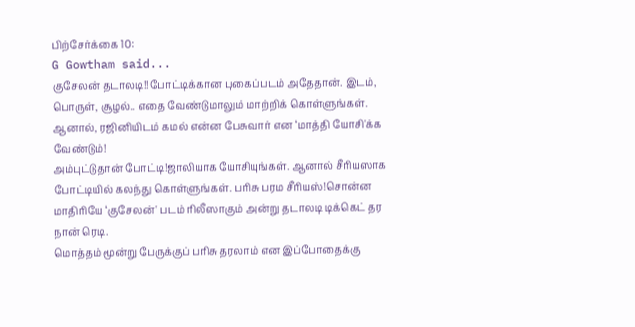பிற்சேர்க்கை 10:
G Gowtham said...
குசேலன் தடாலடி!!போட்டிக்கான புகைப்படம் அதேதான். இடம், பொருள், சூழல்.. எதை வேண்டுமாலும் மாற்றிக் கொள்ளுங்கள். ஆனால், ரஜினியிடம் கமல் என்ன பேசுவார் என ‘மாத்தி யோசி'க்க வேண்டும்!
அம்புட்டுதான் போட்டி!ஜாலியாக யோசியுங்கள். ஆனால் சீரியஸாக போட்டியில் கலந்து கொள்ளுங்கள். பரிசு பரம சீரியஸ்!சொன்ன மாதிரியே ‘குசேலன்' படம் ரிலீஸாகும் அன்று தடாலடி டிக்கெட் தர நான் ரெடி.
மொத்தம் மூன்று பேருக்குப் பரிசு தரலாம் என இப்போதைக்கு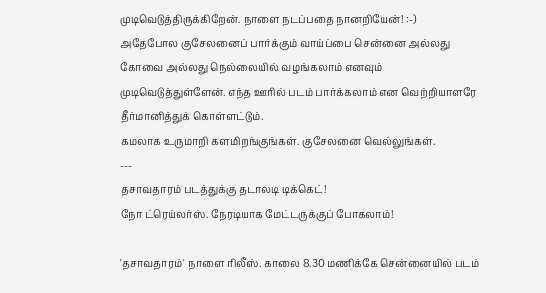முடிவெடுத்திருக்கிறேன். நாளை நடப்பதை நானறியேன்! :-)
அதேபோல குசேலனைப் பார்க்கும் வாய்ப்பை சென்னை அல்லது கோவை அல்லது நெல்லையில் வழங்கலாம் எனவும் முடிவெடுத்துள்ளேன். எந்த ஊரில் படம் பார்க்கலாம் என வெற்றியாளரே தீர்மானித்துக் கொள்ளட்டும்.
கமலாக உருமாறி களமிறங்குங்கள். குசேலனை வெல்லுங்கள்.
---
தசாவதாரம் படத்துக்கு தடாலடி டிக்கெட்!
நோ ட்ரெய்லர்ஸ். நேரடியாக மேட்டருக்குப் போகலாம்!

'தசாவதாரம்' நாளை ரிலீஸ். காலை 8.30 மணிக்கே சென்னையில் படம்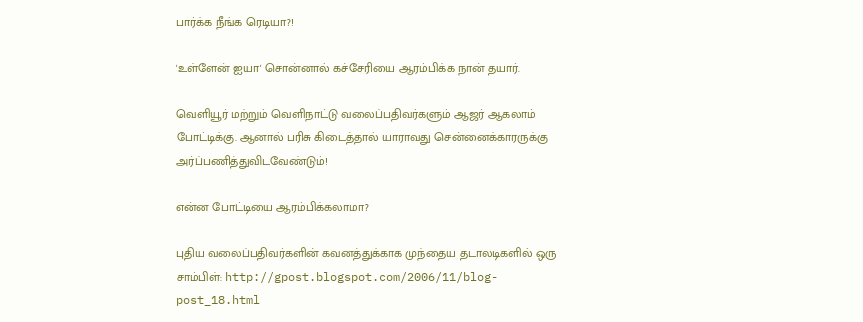பார்க்க நீங்க ரெடியா?!

'உள்ளேன் ஐயா' சொன்னால் கச்சேரியை ஆரம்பிக்க நான் தயார்.

வெளியூர் மற்றும் வெளிநாட்டு வலைப்பதிவர்களும் ஆஜர் ஆகலாம் போட்டிக்கு. ஆனால் பரிசு கிடைத்தால் யாராவது சென்னைக்காரருக்கு அர்ப்பணித்துவிடவேண்டும்!

என்ன போட்டியை ஆரம்பிக்கலாமா?

புதிய வலைப்பதிவர்களின் கவனத்துக்காக முந்தைய தடாலடிகளில் ஒரு சாம்பிள்: http://gpost.blogspot.com/2006/11/blog-post_18.html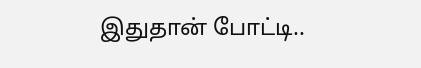இதுதான் போட்டி..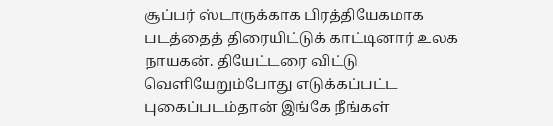சூப்பர் ஸ்டாருக்காக பிரத்தியேகமாக படத்தைத் திரையிட்டுக் காட்டினார் உலக நாயகன். தியேட்டரை விட்டு வெளியேறும்போது எடுக்கப்பட்ட புகைப்படம்தான் இங்கே நீங்கள்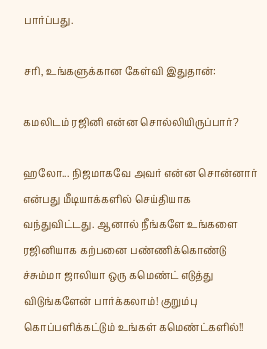பார்ப்பது.

சரி, உங்களுக்கான கேள்வி இதுதான்:

கமலிடம் ரஜினி என்ன சொல்லியிருப்பார்?

ஹலோ... நிஜமாகவே அவர் என்ன சொன்னார் என்பது மீடியாக்களில் செய்தியாக வந்துவிட்டது. ஆனால் நீங்களே உங்களை ரஜினியாக கற்பனை பண்ணிக்கொண்டு ச்சும்மா ஜாலியா ஒரு கமெண்ட் எடுத்து விடுங்களேன் பார்க்கலாம்! குறும்பு கொப்பளிக்கட்டும் உங்கள் கமெண்ட்களில்!!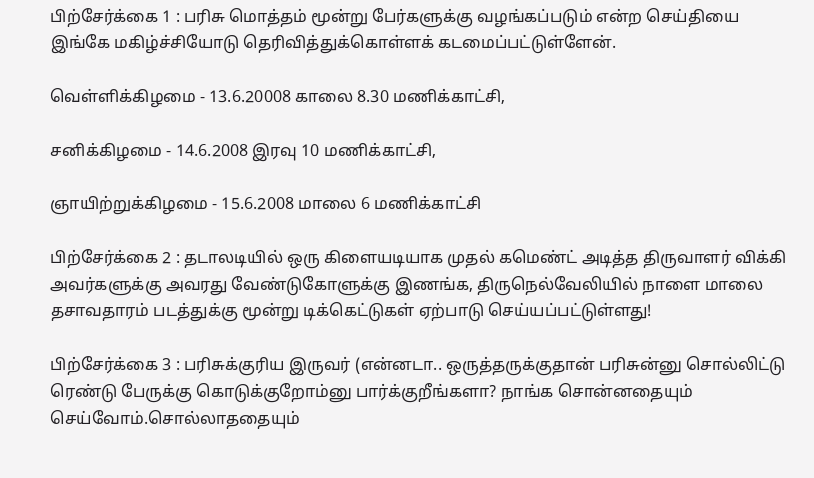பிற்சேர்க்கை 1 : பரிசு மொத்தம் மூன்று பேர்களுக்கு வழங்கப்படும் என்ற செய்தியை இங்கே மகிழ்ச்சியோடு தெரிவித்துக்கொள்ளக் கடமைப்பட்டுள்ளேன்.

வெள்ளிக்கிழமை - 13.6.20008 காலை 8.30 மணிக்காட்சி,

சனிக்கிழமை - 14.6.2008 இரவு 10 மணிக்காட்சி,

ஞாயிற்றுக்கிழமை - 15.6.2008 மாலை 6 மணிக்காட்சி

பிற்சேர்க்கை 2 : தடாலடியில் ஒரு கிளையடியாக முதல் கமெண்ட் அடித்த திருவாளர் விக்கி அவர்களுக்கு அவரது வேண்டுகோளுக்கு இணங்க, திருநெல்வேலியில் நாளை மாலை தசாவதாரம் படத்துக்கு மூன்று டிக்கெட்டுகள் ஏற்பாடு செய்யப்பட்டுள்ளது!

பிற்சேர்க்கை 3 : பரிசுக்குரிய இருவர் (என்னடா.. ஒருத்தருக்குதான் பரிசுன்னு சொல்லிட்டு ரெண்டு பேருக்கு கொடுக்குறோம்னு பார்க்குறீங்களா? நாங்க சொன்னதையும் செய்வோம்.சொல்லாததையும்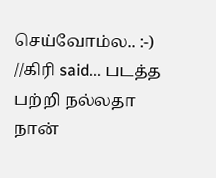செய்வோம்ல.. :-)
//கிரி said... படத்த பற்றி நல்லதா நான்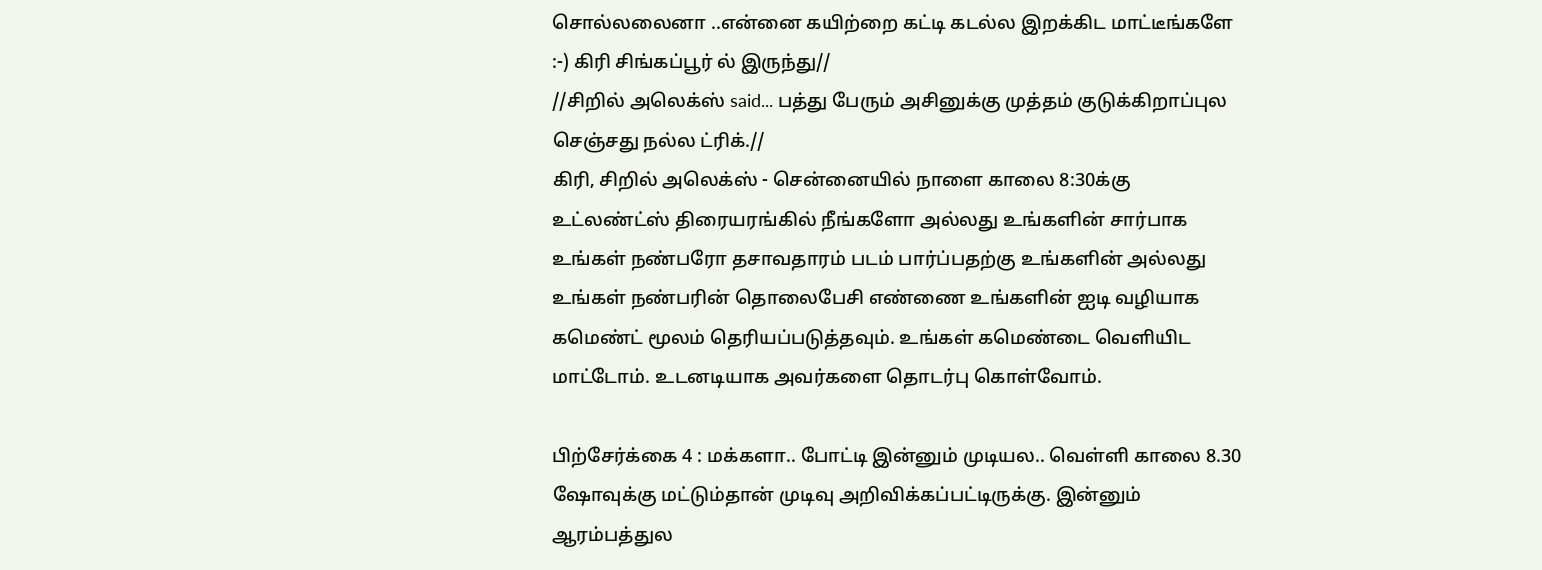சொல்லலைனா ..என்னை கயிற்றை கட்டி கடல்ல இறக்கிட மாட்டீங்களே :-) கிரி சிங்கப்பூர் ல் இருந்து//
//சிறில் அலெக்ஸ் said... பத்து பேரும் அசினுக்கு முத்தம் குடுக்கிறாப்புல செஞ்சது நல்ல ட்ரிக்.//
கிரி, சிறில் அலெக்ஸ் - சென்னையில் நாளை காலை 8:30க்கு உட்லண்ட்ஸ் திரையரங்கில் நீங்களோ அல்லது உங்களின் சார்பாக உங்கள் நண்பரோ தசாவதாரம் படம் பார்ப்பதற்கு உங்களின் அல்லது உங்கள் நண்பரின் தொலைபேசி எண்ணை உங்களின் ஐடி வழியாக கமெண்ட் மூலம் தெரியப்படுத்தவும். உங்கள் கமெண்டை வெளியிட மாட்டோம். உடனடியாக அவர்களை தொடர்பு கொள்வோம்.

பிற்சேர்க்கை 4 : மக்களா.. போட்டி இன்னும் முடியல.. வெள்ளி காலை 8.30 ஷோவுக்கு மட்டும்தான் முடிவு அறிவிக்கப்பட்டிருக்கு. இன்னும் ஆரம்பத்துல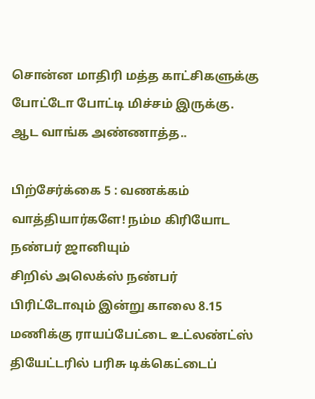சொன்ன மாதிரி மத்த காட்சிகளுக்கு போட்டோ போட்டி மிச்சம் இருக்கு.
ஆட வாங்க அண்ணாத்த..

பிற்சேர்க்கை 5 : வணக்கம் வாத்தியார்களே! நம்ம கிரியோட நண்பர் ஜானியும்
சிறில் அலெக்ஸ் நண்பர் பிரிட்டோவும் இன்று காலை 8.15 மணிக்கு ராயப்பேட்டை உட்லண்ட்ஸ் தியேட்டரில் பரிசு டிக்கெட்டைப்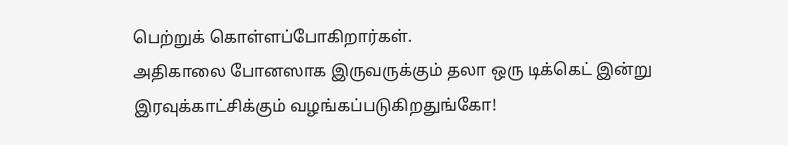பெற்றுக் கொள்ளப்போகிறார்கள்.
அதிகாலை போனஸாக இருவருக்கும் தலா ஒரு டிக்கெட் இன்று இரவுக்காட்சிக்கும் வழங்கப்படுகிறதுங்கோ!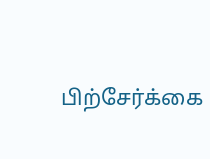பிற்சேர்க்கை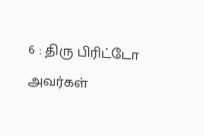6 : திரு பிரிட்டோ அவர்கள்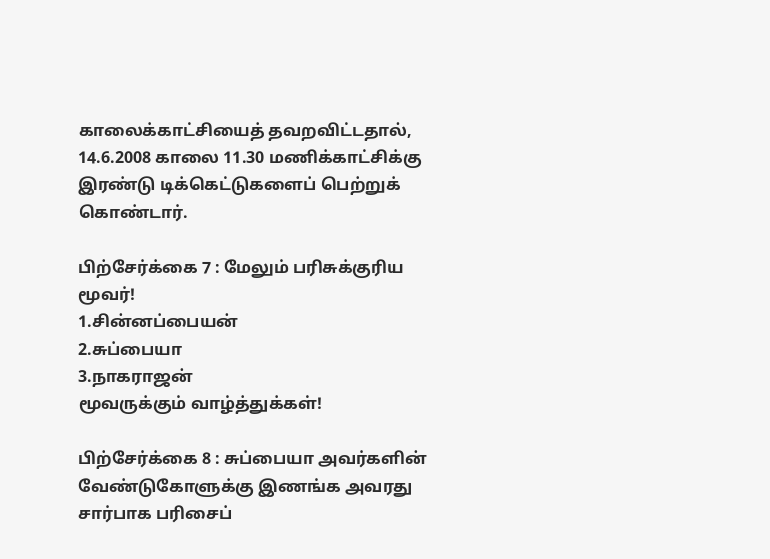காலைக்காட்சியைத் தவறவிட்டதால், 14.6.2008 காலை 11.30 மணிக்காட்சிக்கு இரண்டு டிக்கெட்டுகளைப் பெற்றுக் கொண்டார்.

பிற்சேர்க்கை 7 : மேலும் பரிசுக்குரிய மூவர்!
1.சின்னப்பையன்
2.சுப்பையா
3.நாகராஜன்
மூவருக்கும் வாழ்த்துக்கள்!

பிற்சேர்க்கை 8 : சுப்பையா அவர்களின் வேண்டுகோளுக்கு இணங்க அவரது சார்பாக பரிசைப்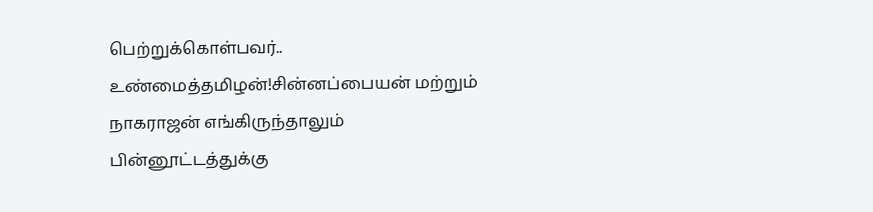பெற்றுக்கொள்பவர்.. உண்மைத்தமிழன்!சின்னப்பையன் மற்றும் நாகராஜன் எங்கிருந்தாலும் பின்னூட்டத்துக்கு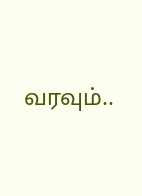வரவும்..